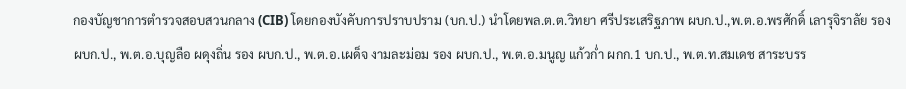กองบัญชาการตำรวจสอบสวนกลาง (CIB) โดยกองบังคับการปราบปราม (บก.ป.) นำโดยพล.ต.ต.วิทยา ศรีประเสริฐภาพ ผบก.ป.,พ.ต.อ.พรศักดิ์ เลารุจิราลัย รอง ผบก.ป., พ.ต.อ.บุญลือ ผดุงถิ่น รอง ผบก.ป., พ.ต.อ.เผด็จ งามละม่อม รอง ผบก.ป., พ.ต.อ.มนูญ แก้วก่ำ ผกก.1 บก.ป., พ.ต.ท.สมเดช สาระบรร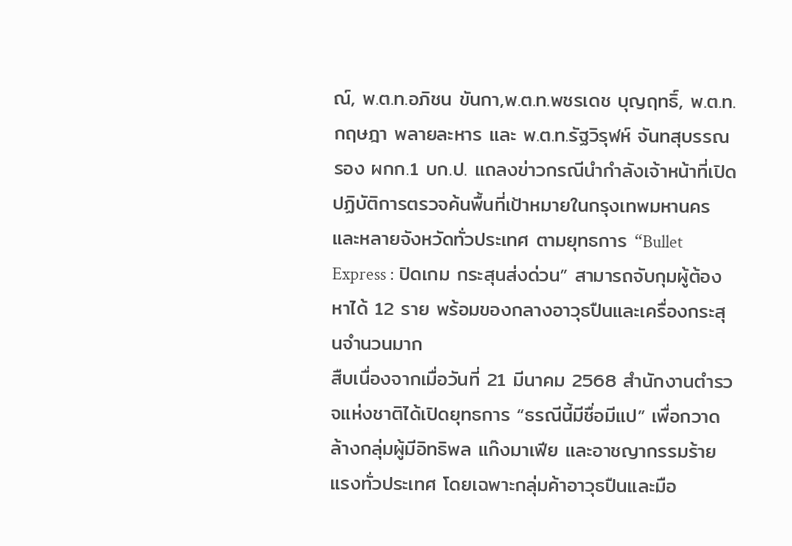ณ์, พ.ต.ท.อภิชน ขันกา,พ.ต.ท.พชรเดช บุญฤทธิ์, พ.ต.ท.กฤษฎา พลายละหาร และ พ.ต.ท.รัฐวิรุฬห์ จันทสุบรรณ รอง ผกก.1 บก.ป. แถลงข่าวกรณีนำกำลังเจ้าหน้าที่เปิดปฏิบัติการตรวจค้นพื้นที่เป้าหมายในกรุงเทพมหานครและหลายจังหวัดทั่วประเทศ ตามยุทธการ “Bullet Express : ปิดเกม กระสุนส่งด่วน” สามารถจับกุมผู้ต้องหาได้ 12 ราย พร้อมของกลางอาวุธปืนและเครื่องกระสุนจำนวนมาก
สืบเนื่องจากเมื่อวันที่ 21 มีนาคม 2568 สำนักงานตำรวจแห่งชาติได้เปิดยุทธการ “ธรณีนี้มีชื่อมีแป” เพื่อกวาดล้างกลุ่มผู้มีอิทธิพล แก๊งมาเฟีย และอาชญากรรมร้ายแรงทั่วประเทศ โดยเฉพาะกลุ่มค้าอาวุธปืนและมือ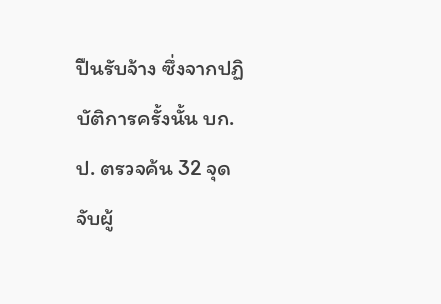ปืนรับจ้าง ซึ่งจากปฏิบัติการครั้งนั้น บก.ป. ตรวจค้น 32 จุด จับผู้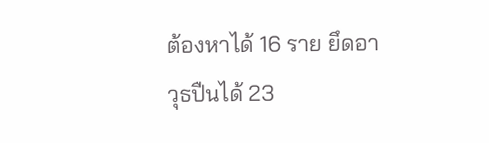ต้องหาได้ 16 ราย ยึดอาวุธปืนได้ 23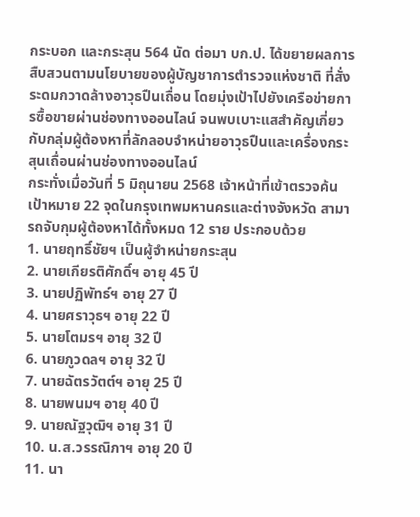กระบอก และกระสุน 564 นัด ต่อมา บก.ป. ได้ขยายผลการสืบสวนตามนโยบายของผู้บัญชาการตำรวจแห่งชาติ ที่สั่งระดมกวาดล้างอาวุธปืนเถื่อน โดยมุ่งเป้าไปยังเครือข่ายการซื้อขายผ่านช่องทางออนไลน์ จนพบเบาะแสสำคัญเกี่ยวกับกลุ่มผู้ต้องหาที่ลักลอบจำหน่ายอาวุธปืนและเครื่องกระสุนเถื่อนผ่านช่องทางออนไลน์
กระทั่งเมื่อวันที่ 5 มิถุนายน 2568 เจ้าหน้าที่เข้าตรวจค้นเป้าหมาย 22 จุดในกรุงเทพมหานครและต่างจังหวัด สามารถจับกุมผู้ต้องหาได้ทั้งหมด 12 ราย ประกอบด้วย
1. นายฤทธิ์ชัยฯ เป็นผู้จำหน่ายกระสุน
2. นายเกียรติศักดิ์ฯ อายุ 45 ปี
3. นายปฏิพัทธ์ฯ อายุ 27 ปี
4. นายศราวุธฯ อายุ 22 ปี
5. นายโตมรฯ อายุ 32 ปี
6. นายภูวดลฯ อายุ 32 ปี
7. นายฉัตรวัตต์ฯ อายุ 25 ปี
8. นายพนมฯ อายุ 40 ปี
9. นายณัฐวุฒิฯ อายุ 31 ปี
10. น.ส.วรรณิภาฯ อายุ 20 ปี
11. นา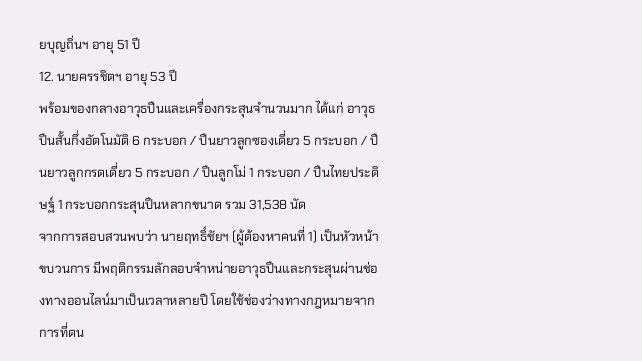ยบุญถิ่นฯ อายุ 51 ปี
12. นายครรชิตฯ อายุ 53 ปี
พร้อมของกลางอาวุธปืนและเครื่องกระสุนจำนวนมาก ได้แก่ อาวุธปืนสั้นกึ่งอัตโนมัติ 6 กระบอก / ปืนยาวลูกซองเดี่ยว 5 กระบอก / ปืนยาวลูกกรดเดี่ยว 5 กระบอก / ปืนลูกโม่ 1 กระบอก / ปืนไทยประดิษฐ์ 1 กระบอกกระสุนปืนหลากขนาด รวม 31,538 นัด
จากการสอบสวนพบว่า นายฤทธิ์ชัยฯ (ผู้ต้องหาคนที่ 1) เป็นหัวหน้าขบวนการ มีพฤติกรรมลักลอบจำหน่ายอาวุธปืนและกระสุนผ่านช่องทางออนไลน์มาเป็นเวลาหลายปี โดยใช้ช่องว่างทางกฎหมายจากการที่ตน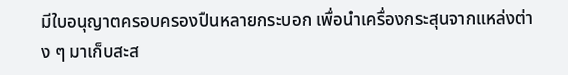มีใบอนุญาตครอบครองปืนหลายกระบอก เพื่อนำเครื่องกระสุนจากแหล่งต่าง ๆ มาเก็บสะส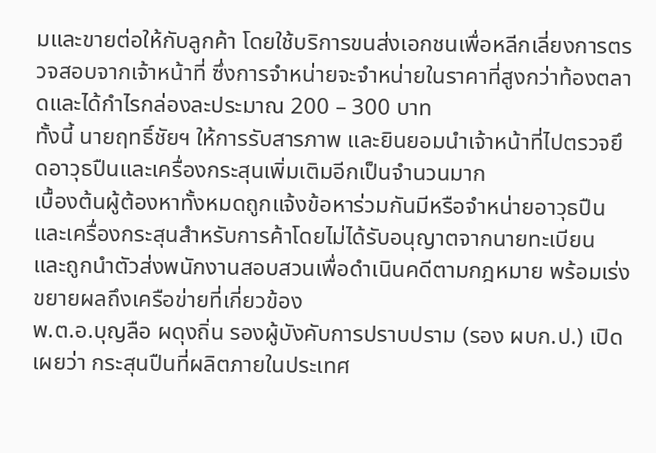มและขายต่อให้กับลูกค้า โดยใช้บริการขนส่งเอกชนเพื่อหลีกเลี่ยงการตรวจสอบจากเจ้าหน้าที่ ซึ่งการจำหน่ายจะจำหน่ายในราคาที่สูงกว่าท้องตลาดและได้กำไรกล่องละประมาณ 200 – 300 บาท
ทั้งนี้ นายฤทธิ์ชัยฯ ให้การรับสารภาพ และยินยอมนำเจ้าหน้าที่ไปตรวจยึดอาวุธปืนและเครื่องกระสุนเพิ่มเติมอีกเป็นจำนวนมาก
เบื้องต้นผู้ต้องหาทั้งหมดถูกแจ้งข้อหาร่วมกันมีหรือจำหน่ายอาวุธปืนและเครื่องกระสุนสำหรับการค้าโดยไม่ได้รับอนุญาตจากนายทะเบียน และถูกนำตัวส่งพนักงานสอบสวนเพื่อดำเนินคดีตามกฎหมาย พร้อมเร่งขยายผลถึงเครือข่ายที่เกี่ยวข้อง
พ.ต.อ.บุญลือ ผดุงถิ่น รองผู้บังคับการปราบปราม (รอง ผบก.ป.) เปิดเผยว่า กระสุนปืนที่ผลิตภายในประเทศ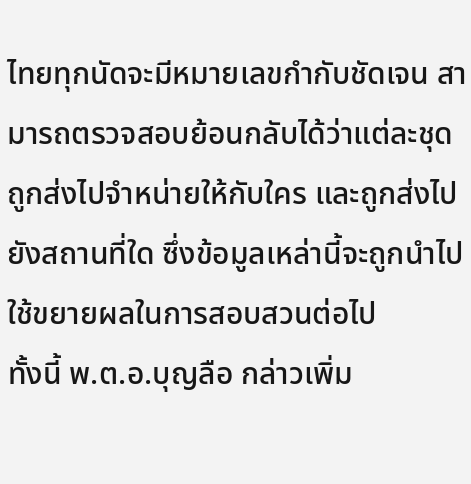ไทยทุกนัดจะมีหมายเลขกำกับชัดเจน สามารถตรวจสอบย้อนกลับได้ว่าแต่ละชุดถูกส่งไปจำหน่ายให้กับใคร และถูกส่งไปยังสถานที่ใด ซึ่งข้อมูลเหล่านี้จะถูกนำไปใช้ขยายผลในการสอบสวนต่อไป
ทั้งนี้ พ.ต.อ.บุญลือ กล่าวเพิ่ม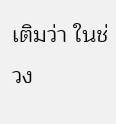เติมว่า ในช่วง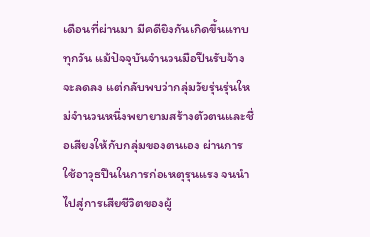เดือนที่ผ่านมา มีคดียิงกันเกิดขึ้นแทบทุกวัน แม้ปัจจุบันจำนวนมือปืนรับจ้างจะลดลง แต่กลับพบว่ากลุ่มวัยรุ่นรุ่นใหม่จำนวนหนึ่งพยายามสร้างตัวตนและชื่อเสียงให้กับกลุ่มของตนเอง ผ่านการใช้อาวุธปืนในการก่อเหตุรุนแรง จนนำไปสู่การเสียชีวิตของผู้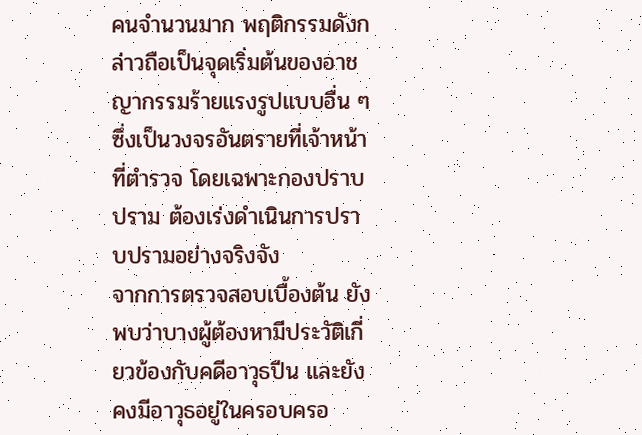คนจำนวนมาก พฤติกรรมดังกล่าวถือเป็นจุดเริ่มต้นของอาชญากรรมร้ายแรงรูปแบบอื่น ๆ ซึ่งเป็นวงจรอันตรายที่เจ้าหน้าที่ตำรวจ โดยเฉพาะกองปราบปราม ต้องเร่งดำเนินการปราบปรามอย่างจริงจัง
จากการตรวจสอบเบื้องต้น ยังพบว่าบางผู้ต้องหามีประวัติเกี่ยวข้องกับคดีอาวุธปืน และยังคงมีอาวุธอยู่ในครอบครอ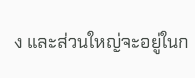ง และส่วนใหญ่จะอยู่ในก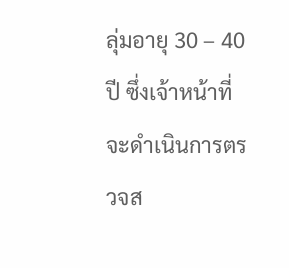ลุ่มอายุ 30 – 40 ปี ซึ่งเจ้าหน้าที่จะดำเนินการตรวจส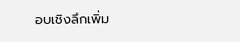อบเชิงลึกเพิ่ม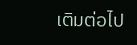เติมต่อไป